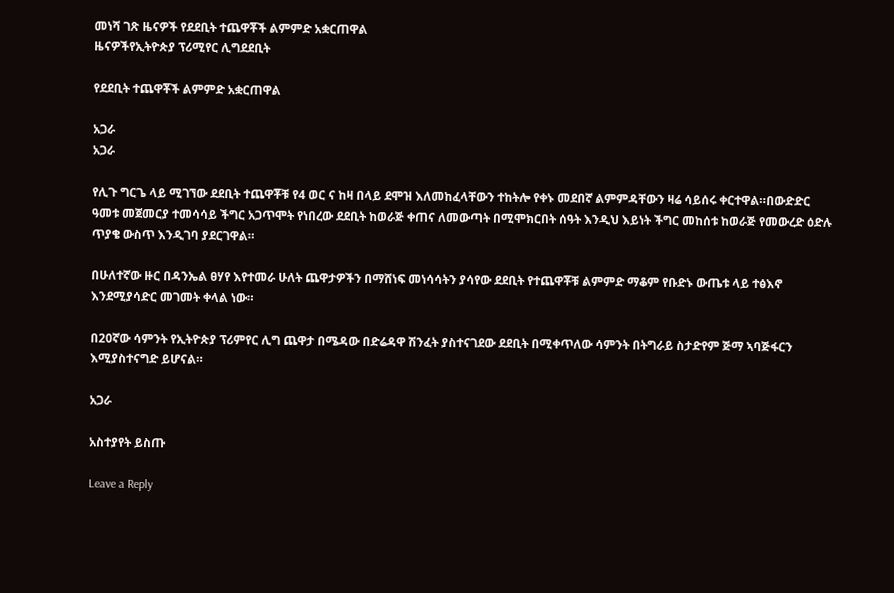መነሻ ገጽ ዜናዎች የደደቢት ተጨዋቾች ልምምድ አቋርጠዋል
ዜናዎችየኢትዮጵያ ፕሪሚየር ሊግደደቢት

የደደቢት ተጨዋቾች ልምምድ አቋርጠዋል

አጋራ
አጋራ

የሊጉ ግርጌ ላይ ሚገኘው ደደቢት ተጨዋቾቹ የ4 ወር ና ከዛ በላይ ደሞዝ እለመከፈላቸውን ተከትሎ የቀኑ መደበኛ ልምምዳቸውን ዛሬ ሳይሰሩ ቀርተዋል።በውድድር ዓመቱ መጀመርያ ተመሳሳይ ችግር አጋጥሞት የነበረው ደደቢት ከወራጅ ቀጠና ለመውጣት በሚሞክርበት ሰዓት እንዲህ እይነት ችግር መከሰቱ ከወራጅ የመውረድ ዕድሉ ጥያቄ ውስጥ እንዲገባ ያደርገዋል።

በሁለተኛው ዙር በዳንኤል ፀሃየ እየተመራ ሁለት ጨዋታዎችን በማሸነፍ መነሳሳትን ያሳየው ደደቢት የተጨዋቾቹ ልምምድ ማቆም የቡድኑ ውጤቱ ላይ ተፅእኖ እንደሚያሳድር መገመት ቀላል ነው።

በ20ኛው ሳምንት የኢትዮጵያ ፕሪምየር ሊግ ጨዋታ በሜዳው በድሬዳዋ ሽንፈት ያስተናገደው ደደቢት በሚቀጥለው ሳምንት በትግራይ ስታድየም ጅማ ኣባጅፋርን እሚያስተናግድ ይሆናል።

አጋራ

አስተያየት ይስጡ

Leave a Reply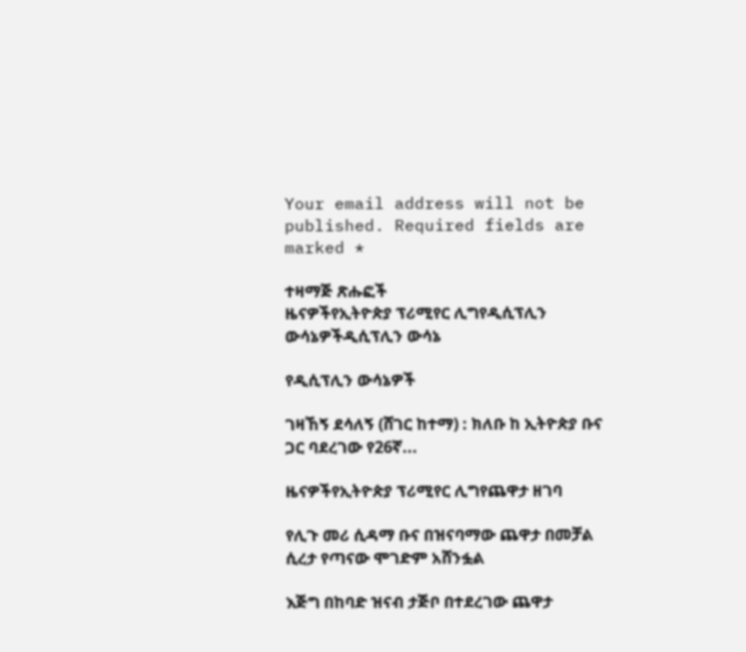Your email address will not be published. Required fields are marked *

ተዛማጅ ጽሑፎች
ዜናዎችየኢትዮጵያ ፕሪሚየር ሊግየዲሲፕሊን ውሳኔዎችዲሲፕሊን ውሳኔ

የዲሲፕሊን ውሳኔዎች

ገዛኸኝ ደሳለኝ (ሸገር ከተማ) : ክለቡ ከ ኢትዮጵያ ቡና ጋር ባደረገው የ26ኛ...

ዜናዎችየኢትዮጵያ ፕሪሚየር ሊግየጨዋታ ዘገባ

የሊጉ መሪ ሲዳማ ቡና በዝናባማው ጨዋታ በመቻል ሲረታ የጣናው ሞገድም አሸንፏል

እጅግ በከባድ ዝናብ ታጅቦ በተደረገው ጨዋታ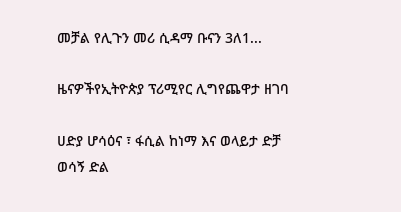መቻል የሊጉን መሪ ሲዳማ ቡናን 3ለ1...

ዜናዎችየኢትዮጵያ ፕሪሚየር ሊግየጨዋታ ዘገባ

ሀድያ ሆሳዕና ፣ ፋሲል ከነማ እና ወላይታ ድቻ ወሳኝ ድል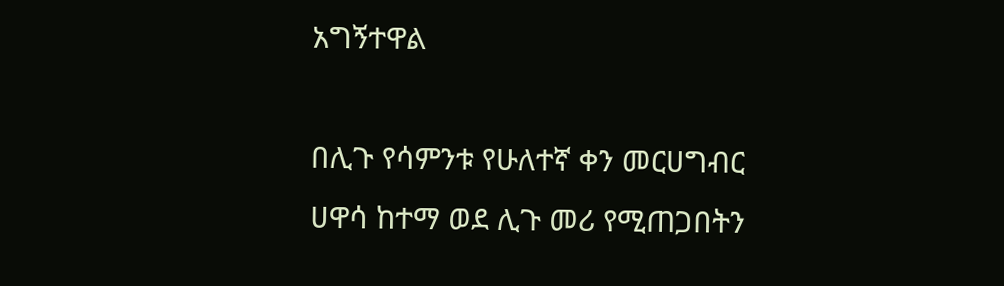አግኝተዋል

በሊጉ የሳምንቱ የሁለተኛ ቀን መርሀግብር ሀዋሳ ከተማ ወደ ሊጉ መሪ የሚጠጋበትን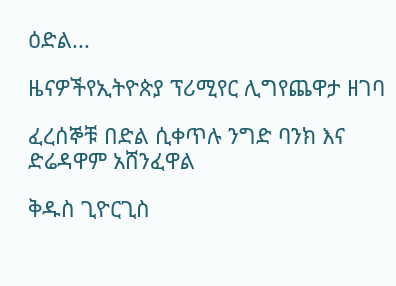ዕድል...

ዜናዎችየኢትዮጵያ ፕሪሚየር ሊግየጨዋታ ዘገባ

ፈረሰኞቹ በድል ሲቀጥሉ ንግድ ባንክ እና ድሬዳዋም አሸንፈዋል

ቅዱስ ጊዮርጊስ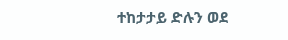ተከታታይ ድሉን ወደ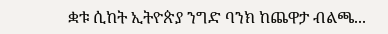ቋቱ ሲከት ኢትዮጵያ ንግድ ባንክ ከጨዋታ ብልጫ...